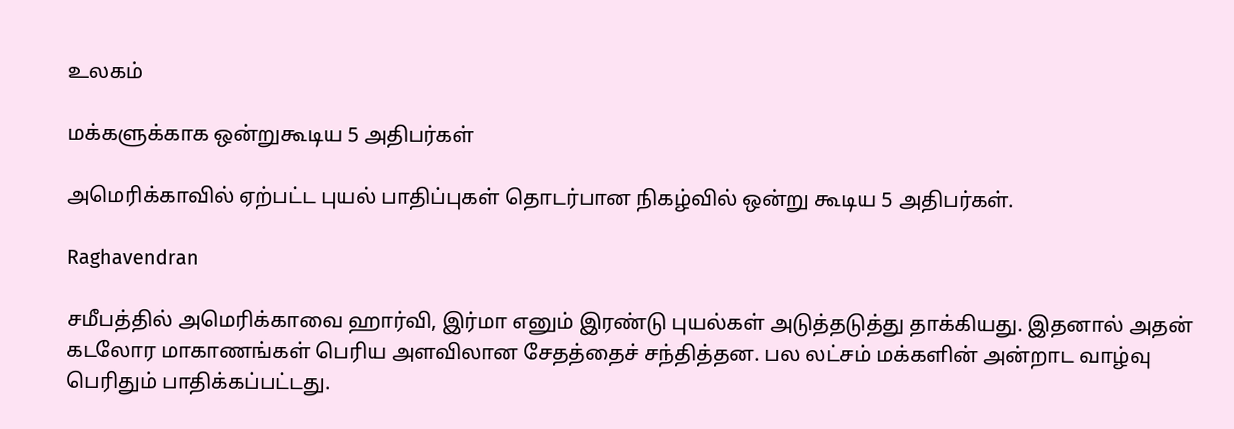உலகம்

மக்களுக்காக ஒன்றுகூடிய 5 அதிபர்கள்

அமெரிக்காவில் ஏற்பட்ட புயல் பாதிப்புகள் தொடர்பான நிகழ்வில் ஒன்று கூடிய 5 அதிபர்கள்.

Raghavendran

சமீபத்தில் அமெரிக்காவை ஹார்வி, இர்மா எனும் இரண்டு புயல்கள் அடுத்தடுத்து தாக்கியது. இதனால் அதன் கடலோர மாகாணங்கள் பெரிய அளவிலான சேதத்தைச் சந்தித்தன. பல லட்சம் மக்களின் அன்றாட வாழ்வு பெரிதும் பாதிக்கப்பட்டது.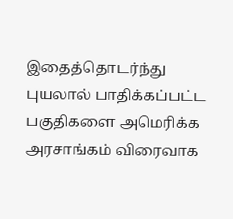இதைத்தொடர்ந்து புயலால் பாதிக்கப்பட்ட பகுதிகளை அமெரிக்க அரசாங்கம் விரைவாக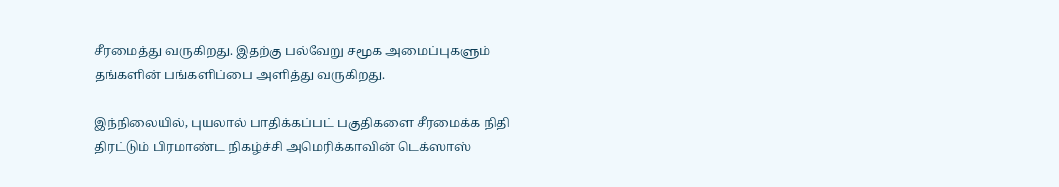சீரமைத்து வருகிறது. இதற்கு பல்வேறு சமூக அமைப்புகளும் தங்களின் பங்களிப்பை அளித்து வருகிறது.

இந்நிலையில், புயலால் பாதிக்கப்பட் பகுதிகளை சீரமைக்க நிதி திரட்டும் பிரமாண்ட நிகழ்ச்சி அமெரிக்காவின் டெக்ஸாஸ்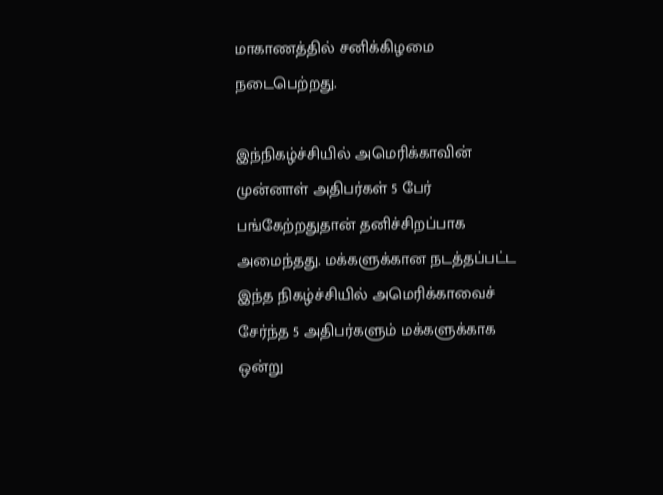மாகாணத்தில் சனிக்கிழமை நடைபெற்றது.

இந்நிகழ்ச்சியில் அமெரிக்காவின் முன்னாள் அதிபர்கள் 5 பேர் பங்கேற்றதுதான் தனிச்சிறப்பாக அமைந்தது. மக்களுக்கான நடத்தப்பட்ட இந்த நிகழ்ச்சியில் அமெரிக்காவைச் சேர்ந்த 5 அதிபர்களும் மக்களுக்காக ஒன்று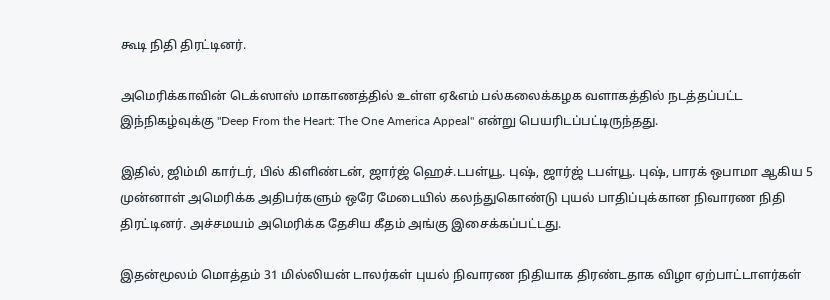கூடி நிதி திரட்டினர்.

அமெரிக்காவின் டெக்ஸாஸ் மாகாணத்தில் உள்ள ஏ&எம் பல்கலைக்கழக வளாகத்தில் நடத்தப்பட்ட இந்நிகழ்வுக்கு "Deep From the Heart: The One America Appeal" என்று பெயரிடப்பட்டிருந்தது.

இதில், ஜிம்மி கார்டர், பில் கிளிண்டன், ஜார்ஜ் ஹெச்.டபள்யூ. புஷ், ஜார்ஜ் டபள்யூ. புஷ், பாரக் ஒபாமா ஆகிய 5 முன்னாள் அமெரிக்க அதிபர்களும் ஒரே மேடையில் கலந்துகொண்டு புயல் பாதிப்புக்கான நிவாரண நிதி திரட்டினர். அச்சமயம் அமெரிக்க தேசிய கீதம் அங்கு இசைக்கப்பட்டது.

இதன்மூலம் மொத்தம் 31 மில்லியன் டாலர்கள் புயல் நிவாரண நிதியாக திரண்டதாக விழா ஏற்பாட்டாளர்கள்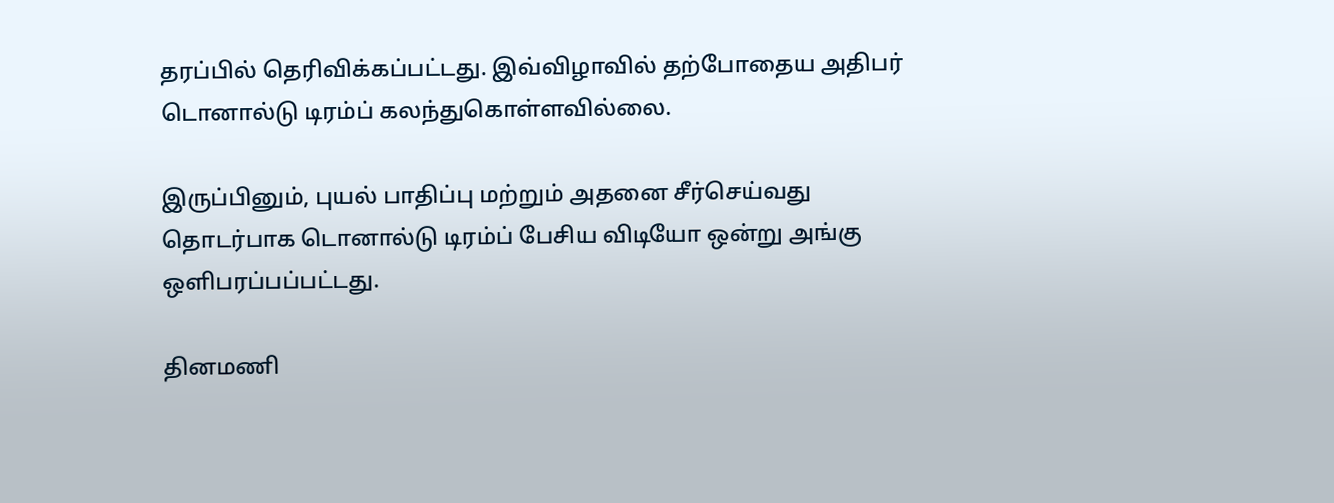தரப்பில் தெரிவிக்கப்பட்டது. இவ்விழாவில் தற்போதைய அதிபர் டொனால்டு டிரம்ப் கலந்துகொள்ளவில்லை.

இருப்பினும், புயல் பாதிப்பு மற்றும் அதனை சீர்செய்வது தொடர்பாக டொனால்டு டிரம்ப் பேசிய விடியோ ஒன்று அங்கு ஒளிபரப்பப்பட்டது.

தினமணி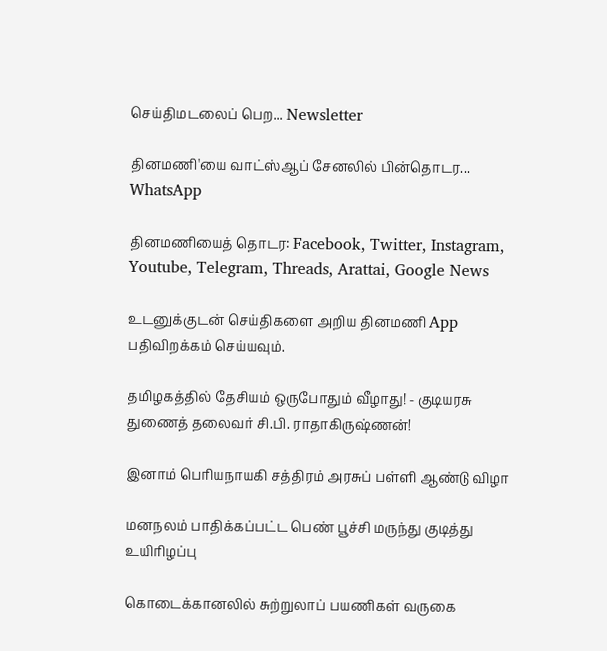செய்திமடலைப் பெற... Newsletter

தினமணி'யை வாட்ஸ்ஆப் சேனலில் பின்தொடர... WhatsApp

தினமணியைத் தொடர: Facebook, Twitter, Instagram, Youtube, Telegram, Threads, Arattai, Google News

உடனுக்குடன் செய்திகளை அறிய தினமணி App பதிவிறக்கம் செய்யவும்.

தமிழகத்தில் தேசியம் ஒருபோதும் வீழாது! - குடியரசு துணைத் தலைவர் சி.பி. ராதாகிருஷ்ணன்!

இனாம் பெரியநாயகி சத்திரம் அரசுப் பள்ளி ஆண்டு விழா

மனநலம் பாதிக்கப்பட்ட பெண் பூச்சி மருந்து குடித்து உயிரிழப்பு

கொடைக்கானலில் சுற்றுலாப் பயணிகள் வருகை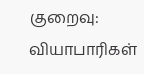குறைவு: வியாபாரிகள்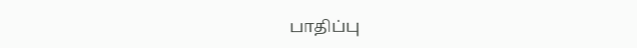பாதிப்பு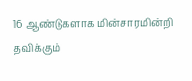16 ஆண்டுகளாக மின்சாரமின்றி தவிக்கும்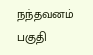நந்தவனம் பகுதி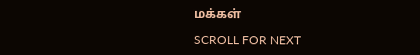மக்கள்

SCROLL FOR NEXT